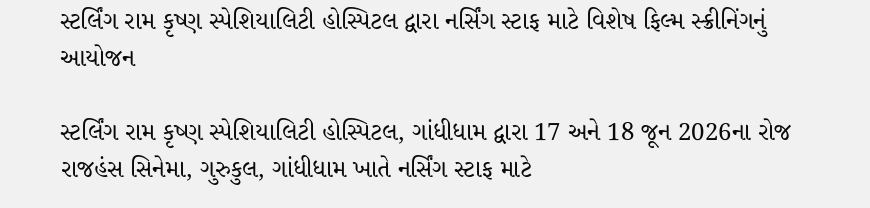સ્ટર્લિંગ રામ કૃષ્ણ સ્પેશિયાલિટી હોસ્પિટલ દ્વારા નર્સિંગ સ્ટાફ માટે વિશેષ ફિલ્મ સ્ક્રીનિંગનું આયોજન

સ્ટર્લિંગ રામ કૃષ્ણ સ્પેશિયાલિટી હોસ્પિટલ, ગાંધીધામ દ્વારા 17 અને 18 જૂન 2026ના રોજ રાજહંસ સિનેમા, ગુરુકુલ, ગાંધીધામ ખાતે નર્સિંગ સ્ટાફ માટે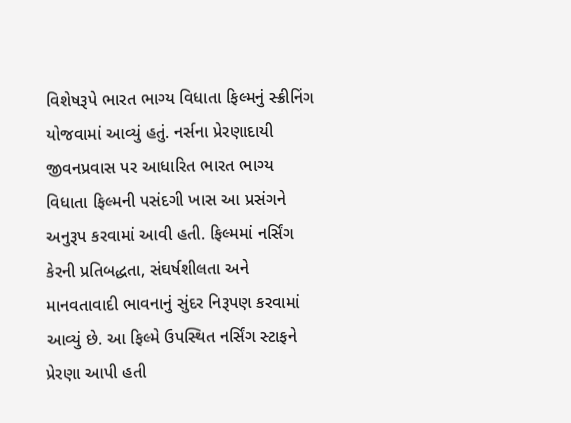વિશેષરૂપે ભારત ભાગ્ય વિધાતા ફિલ્મનું સ્ક્રીનિંગ યોજવામાં આવ્યું હતું. નર્સના પ્રેરણાદાયી જીવનપ્રવાસ પર આધારિત ભારત ભાગ્ય વિધાતા ફિલ્મની પસંદગી ખાસ આ પ્રસંગને અનુરૂપ કરવામાં આવી હતી. ફિલ્મમાં નર્સિંગ કેરની પ્રતિબદ્ધતા, સંઘર્ષશીલતા અને માનવતાવાદી ભાવનાનું સુંદર નિરૂપણ કરવામાં આવ્યું છે. આ ફિલ્મે ઉપસ્થિત નર્સિંગ સ્ટાફને પ્રેરણા આપી હતી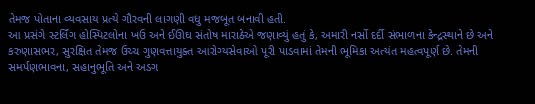તેમજ પોતાના વ્યવસાય પ્રત્યે ગૌરવની લાગણી વધુ મજબૂત બનાવી હતી.
આ પ્રસંગે સ્ટર્લિંગ હોસ્પિટલોના ખઉ અને ઈઊઘ સંતોષ મારાઠેએ જણાવ્યું હતું કે, અમારી નર્સો દર્દી સંભાળના કેન્દ્રસ્થાને છે અને કરુણાસભર, સુરક્ષિત તેમજ ઉચ્ચ ગુણવત્તાયુક્ત આરોગ્યસેવાઓ પૂરી પાડવામાં તેમની ભૂમિકા અત્યંત મહત્વપૂર્ણ છે. તેમની સમર્પણભાવના, સહાનુભૂતિ અને અડગ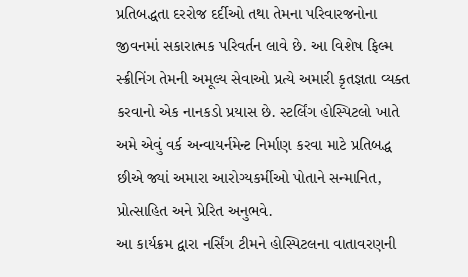પ્રતિબદ્ધતા દરરોજ દર્દીઓ તથા તેમના પરિવારજનોના જીવનમાં સકારાત્મક પરિવર્તન લાવે છે. આ વિશેષ ફિલ્મ સ્ક્રીનિંગ તેમની અમૂલ્ય સેવાઓ પ્રત્યે અમારી કૃતજ્ઞતા વ્યક્ત કરવાનો એક નાનકડો પ્રયાસ છે. સ્ટર્લિંગ હોસ્પિટલો ખાતે અમે એવું વર્ક અન્વાયર્નમેન્ટ નિર્માણ કરવા માટે પ્રતિબદ્ધ છીએ જ્યાં અમારા આરોગ્યકર્મીઓ પોતાને સન્માનિત, પ્રોત્સાહિત અને પ્રેરિત અનુભવે.
આ કાર્યક્રમ દ્વારા નર્સિંગ ટીમને હોસ્પિટલના વાતાવરણની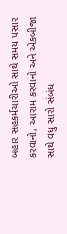બહાર સહકર્મચારીઓ સાથે સમય પસાર કરવાનો, આરામ કરવાનો અને એકબીજા સાથે વધુ સારો સંબંધ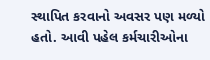સ્થાપિત કરવાનો અવસર પણ મળ્યો હતો. આવી પહેલ કર્મચારીઓના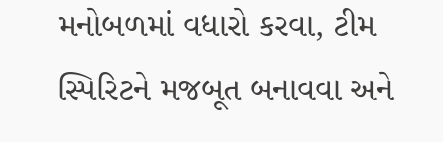મનોબળમાં વધારો કરવા, ટીમ સ્પિરિટને મજબૂત બનાવવા અને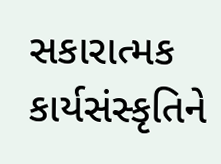સકારાત્મક કાર્યસંસ્કૃતિને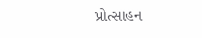પ્રોત્સાહન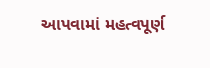આપવામાં મહત્વપૂર્ણ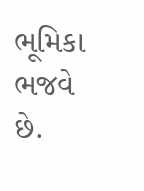ભૂમિકા ભજવે છે.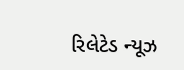રિલેટેડ ન્યૂઝ